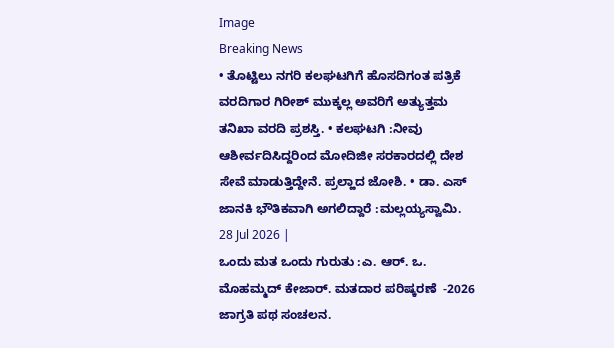Image
Breaking News
• ತೊಟ್ಟಿಲು ನಗರಿ ಕಲಘಟಗಿಗೆ ಹೊಸದಿಗಂತ ಪತ್ರಿಕೆ ವರದಿಗಾರ ಗಿರೀಶ್ ಮುಕ್ಕಲ್ಲ ಅವರಿಗೆ ಅತ್ಯುತ್ತಮ ತನಿಖಾ ವರದಿ ಪ್ರಶಸ್ತಿ. • ಕಲಘಟಗಿ :ನೀವು ಆಶೀರ್ವದಿಸಿದ್ದರಿಂದ ಮೋದಿಜೀ ಸರಕಾರದಲ್ಲಿ ದೇಶ ಸೇವೆ ಮಾಡುತ್ತಿದ್ದೇನೆ. ಪ್ರಲ್ಹಾದ ಜೋಶಿ. • ಡಾ. ಎಸ್ ಜಾನಕಿ ಭೌತಿಕವಾಗಿ ಅಗಲಿದ್ದಾರೆ :ಮಲ್ಲಯ್ಯಸ್ವಾಮಿ.
28 Jul 2026 |
ಒಂದು ಮತ ಒಂದು ಗುರುತು :ಎ. ಆರ್. ಒ. ಮೊಹಮ್ಮದ್ ಕೇಜಾರ್. ಮತದಾರ ಪರಿಷ್ಕರಣೆ  -2026 ಜಾಗ್ರತಿ ಪಥ ಸಂಚಲನ.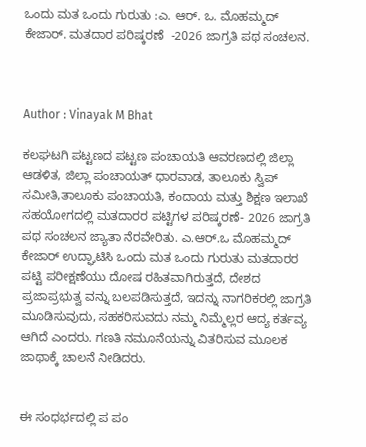ಒಂದು ಮತ ಒಂದು ಗುರುತು :ಎ. ಆರ್. ಒ. ಮೊಹಮ್ಮದ್ ಕೇಜಾರ್. ಮತದಾರ ಪರಿಷ್ಕರಣೆ  -2026 ಜಾಗ್ರತಿ ಪಥ ಸಂಚಲನ.



Author : Vinayak M Bhat

ಕಲಘಟಗಿ ಪಟ್ಟಣದ ಪಟ್ಟಣ ಪಂಚಾಯತಿ ಆವರಣದಲ್ಲಿ ಜಿಲ್ಲಾ ಆಡಳಿತ, ಜಿಲ್ಲಾ ಪಂಚಾಯತ್ ಧಾರವಾಡ, ತಾಲೂಕು ಸ್ವಿಪ್ ಸಮೀತಿ,ತಾಲೂಕು ಪಂಚಾಯತಿ, ಕಂದಾಯ ಮತ್ತು ಶಿಕ್ಷಣ ಇಲಾಖೆ ಸಹಯೋಗದಲ್ಲಿ ಮತದಾರರ ಪಟ್ಟಿಗಳ ಪರಿಷ್ಕರಣೆ- 2026 ಜಾಗ್ರತಿ ಪಥ ಸಂಚಲನ ಜ್ಯಾತಾ ನೆರವೇರಿತು. ಎ.ಆರ್.ಒ ಮೊಹಮ್ಮದ್ ಕೇಜಾರ್ ಉದ್ಘಾಟಿಸಿ ಒಂದು ಮತ ಒಂದು ಗುರುತು ಮತದಾರರ ಪಟ್ಟಿ ಪರೀಕ್ಷಣೆಯು ದೋಷ ರಹಿತವಾಗಿರುತ್ತದೆ, ದೇಶದ ಪ್ರಜಾಪ್ರಭುತ್ವ ವನ್ನು ಬಲಪಡಿಸುತ್ತದೆ, ಇದನ್ನು ನಾಗರಿಕರಲ್ಲಿ ಜಾಗ್ರತಿ ಮೂಡಿಸುವುದು, ಸಹಕರಿಸುವದು ನಮ್ಮ ನಿಮ್ಮೆಲ್ಲರ ಆದ್ಯ ಕರ್ತವ್ಯ ಆಗಿದೆ ಎಂದರು. ಗಣತಿ ನಮೂನೆಯನ್ನು ವಿತರಿಸುವ ಮೂಲಕ ಜಾಥಾಕ್ಕೆ ಚಾಲನೆ ನೀಡಿದರು.


ಈ ಸಂಧರ್ಭದಲ್ಲಿ ಪ ಪಂ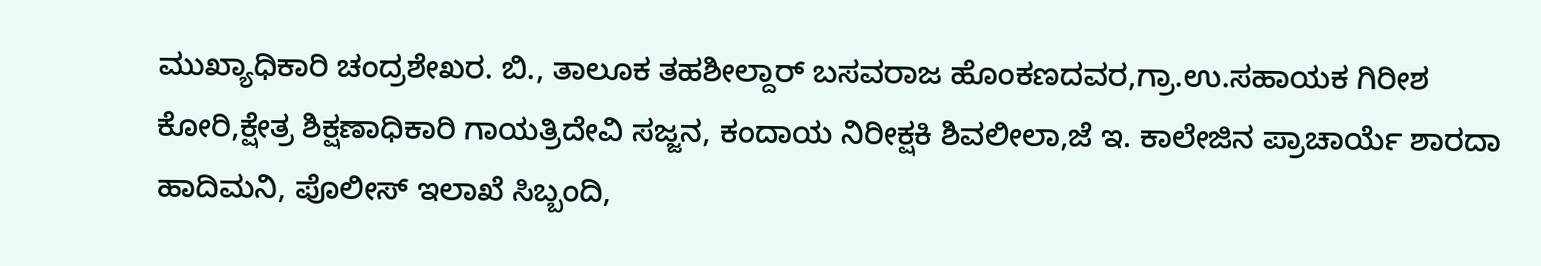ಮುಖ್ಯಾಧಿಕಾರಿ ಚಂದ್ರಶೇಖರ. ಬಿ., ತಾಲೂಕ ತಹಶೀಲ್ದಾರ್ ಬಸವರಾಜ ಹೊಂಕಣದವರ,ಗ್ರಾ.ಉ.ಸಹಾಯಕ ಗಿರೀಶ ಕೋರಿ,ಕ್ಷೇತ್ರ ಶಿಕ್ಷಣಾಧಿಕಾರಿ ಗಾಯತ್ರಿದೇವಿ ಸಜ್ಜನ, ಕಂದಾಯ ನಿರೀಕ್ಷಕಿ ಶಿವಲೀಲಾ,ಜೆ ಇ. ಕಾಲೇಜಿನ ಪ್ರಾಚಾರ್ಯೆ ಶಾರದಾ ಹಾದಿಮನಿ, ಪೊಲೀಸ್ ಇಲಾಖೆ ಸಿಬ್ಬಂದಿ,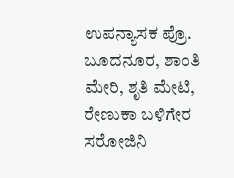ಉಪನ್ಯಾಸಕ ಪ್ರೊ. ಬೂದನೂರ, ಶಾಂತಿ ಮೇರಿ, ಶೃತಿ ಮೇಟಿ, ರೇಣುಕಾ ಬಳಿಗೇರ ಸರೋಜಿನಿ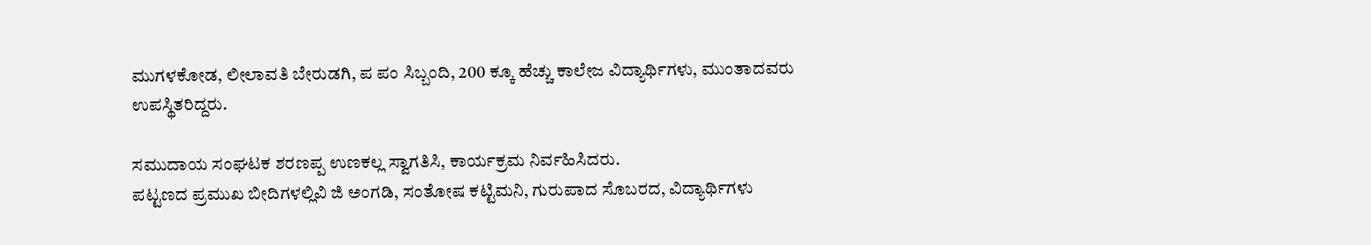ಮುಗಳಕೋಡ, ಲೀಲಾವತಿ ಬೇರುಡಗಿ, ಪ ಪಂ ಸಿಬ್ಬಂದಿ, 200 ಕ್ಕೂ ಹೆಚ್ಚು ಕಾಲೇಜ ವಿದ್ಯಾರ್ಥಿಗಳು, ಮುಂತಾದವರು ಉಪಸ್ಥಿತರಿದ್ದರು.

ಸಮುದಾಯ ಸಂಘಟಕ ಶರಣಪ್ಪ ಉಣಕಲ್ಲ ಸ್ವಾಗತಿಸಿ, ಕಾರ್ಯಕ್ರಮ ನಿರ್ವಹಿಸಿದರು.
ಪಟ್ಟಣದ ಪ್ರಮುಖ ಬೀದಿಗಳಲ್ಲಿವಿ ಜಿ ಅಂಗಡಿ, ಸಂತೋಷ ಕಟ್ಟಿಮನಿ, ಗುರುಪಾದ ಸೊಬರದ, ವಿದ್ಯಾರ್ಥಿಗಳು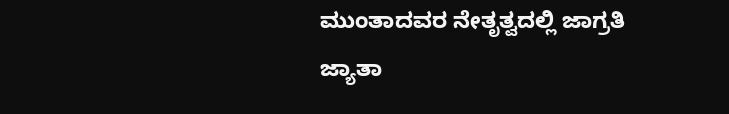ಮುಂತಾದವರ ನೇತೃತ್ವದಲ್ಲಿ ಜಾಗ್ರತಿ ಜ್ಯಾತಾ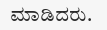ಮಾಡಿದರು.